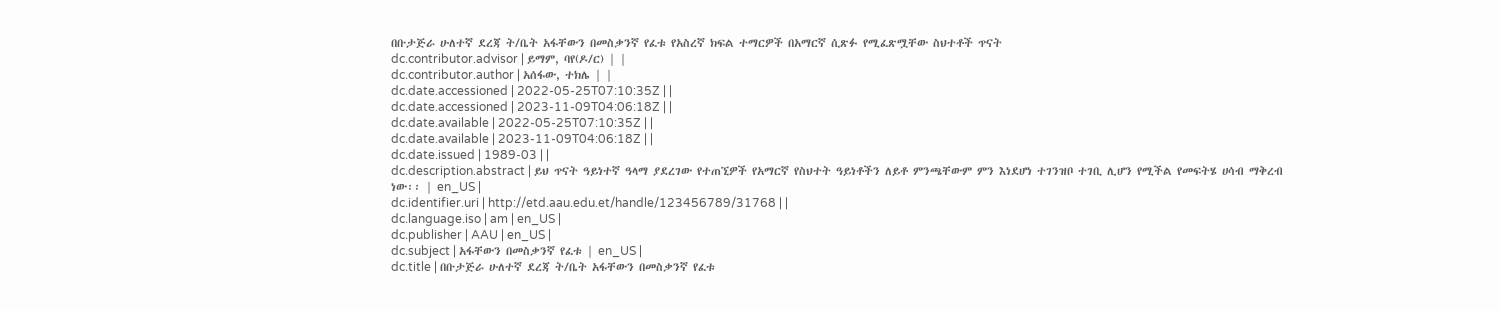በቡታጅራ ሁለተኛ ደረጃ ት/ቤት አፋቸውን በመስቃንኛ የፈቱ የአስረኛ ክፍል ተማርዎች በአማርኛ ሲጽፉ የሚፈጽሟቸው ስህተቶች ጥናት
dc.contributor.advisor | ይማም, ባየ(ዶ/ር) | |
dc.contributor.author | አሰፋው, ተክሌ | |
dc.date.accessioned | 2022-05-25T07:10:35Z | |
dc.date.accessioned | 2023-11-09T04:06:18Z | |
dc.date.available | 2022-05-25T07:10:35Z | |
dc.date.available | 2023-11-09T04:06:18Z | |
dc.date.issued | 1989-03 | |
dc.description.abstract | ይህ ጥናት ዓይነተኛ ዓላማ ያደረገው የተጠኚዎች የአማርኛ የስህተት ዓይነቶችን ለይቶ ምንጫቸውም ምን እነደሆነ ተገንዝቦ ተገቢ ሊሆን የሚችል የመፍትሄ ሀሳብ ማቅረብ ነው፡፡ | en_US |
dc.identifier.uri | http://etd.aau.edu.et/handle/123456789/31768 | |
dc.language.iso | am | en_US |
dc.publisher | AAU | en_US |
dc.subject | አፋቸውን በመስቃንኛ የፈቱ | en_US |
dc.title | በቡታጅራ ሁለተኛ ደረጃ ት/ቤት አፋቸውን በመስቃንኛ የፈቱ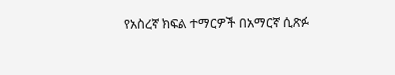የአስረኛ ክፍል ተማርዎች በአማርኛ ሲጽፉ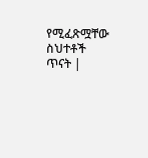የሚፈጽሟቸው ስህተቶች ጥናት |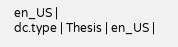en_US |
dc.type | Thesis | en_US |